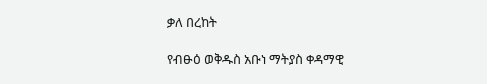ቃለ በረከት

የብፁዕ ወቅዱስ አቡነ ማትያስ ቀዳማዊ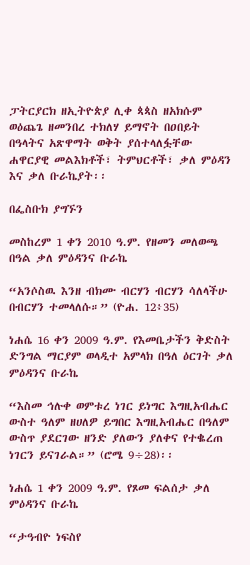ፓትርያርክ ዘኢትዮጵያ ሊቀ ጳጳስ ዘአክሱም ወዕጨጌ ዘመንበረ ተክለሃ ይማኖት በዐበይት በዓላትና አጽዋማት ወቅት ያሰተላለፏቸው ሐዋርያዊ መልእክቶች፣ ትምህርቶች፣ ቃለ ምዕዳን እና ቃለ ቡራኬያት፡፡

በፌስቡክ ያግኙን

መስከረም 1 ቀን 2010 ዓ.ም. የዘመን መለወጫ በዓል ቃለ ምዕዳንና ቡራኬ

“አንሶስዉ እንዘ ብክሙ ብርሃን ብርሃን ሳለላችሁ በብርሃን ተመላለሱ።” (ዮሐ. 12፥35)

ነሐሴ 16 ቀን 2009 ዓ.ም. የእመቤታችን ቅድስት ድንግል ማርያም ወላዲተ አምላክ በዓለ ዕርገት ቃለ ምዕዳንና ቡራኬ

“እስመ ኅሉቀ ወምቱረ ነገር ይነግር እግዚአብሔር ውስተ ዓለም ዘሀለዎ ይግበር እግዚአብሔር በዓለም ውስጥ ያደርገው ዘንድ ያለውን ያለቀና የተቈረጠ ነገርን ይናገራል።” (ሮሜ 9÷28)፡፡

ነሐሴ 1 ቀን 2009 ዓ.ም. የጾመ ፍልሰታ ቃለ ምዕዳንና ቡራኬ

“ታዓብዮ ነፍስየ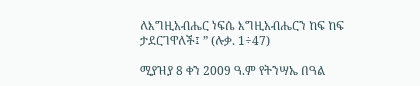ለእግዚአብሔር ነፍሴ እግዚአብሔርን ከፍ ከፍ ታደርገዋለች፤ ” (ሉቃ. 1÷47)

ሚያዝያ 8 ቀን 2009 ዓ.ም የትንሣኤ በዓል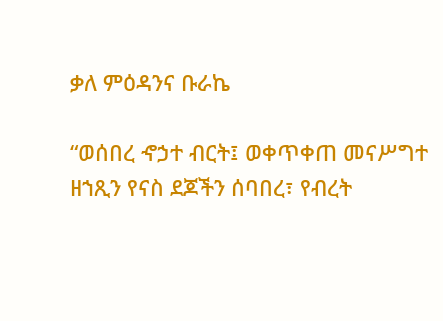ቃለ ምዕዳንና ቡራኬ

“ወሰበረ ኆኃተ ብርት፤ ወቀጥቀጠ መናሥግተ ዘኀጺን የናስ ደጆችን ሰባበረ፣ የብረት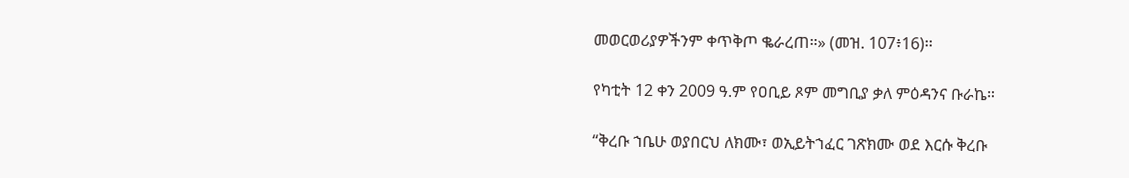መወርወሪያዎችንም ቀጥቅጦ ቈራረጠ።» (መዝ. 107፥16)፡፡

የካቲት 12 ቀን 2009 ዓ.ም የዐቢይ ጾም መግቢያ ቃለ ምዕዳንና ቡራኬ።

“ቅረቡ ኀቤሁ ወያበርህ ለክሙ፣ ወኢይትኀፈር ገጽክሙ ወደ እርሱ ቅረቡ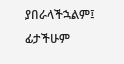ያበራላችኋልም፤ ፊታችሁም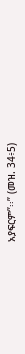አያፍርም”፡፡” (መዝ. 34፥5)